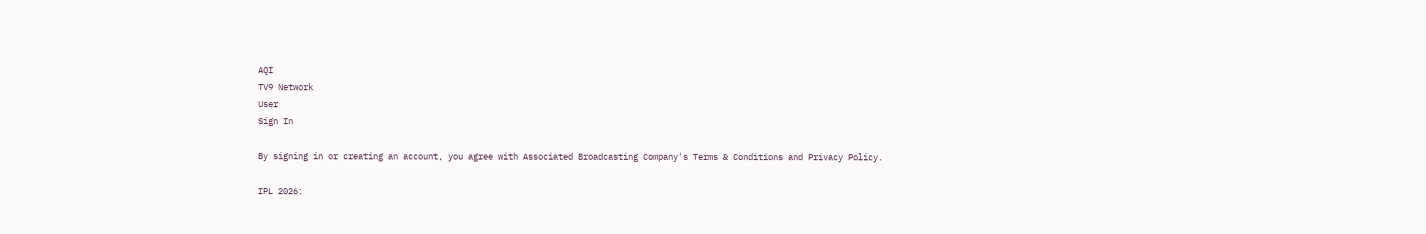AQI
TV9 Network
User
Sign In

By signing in or creating an account, you agree with Associated Broadcasting Company's Terms & Conditions and Privacy Policy.

IPL 2026: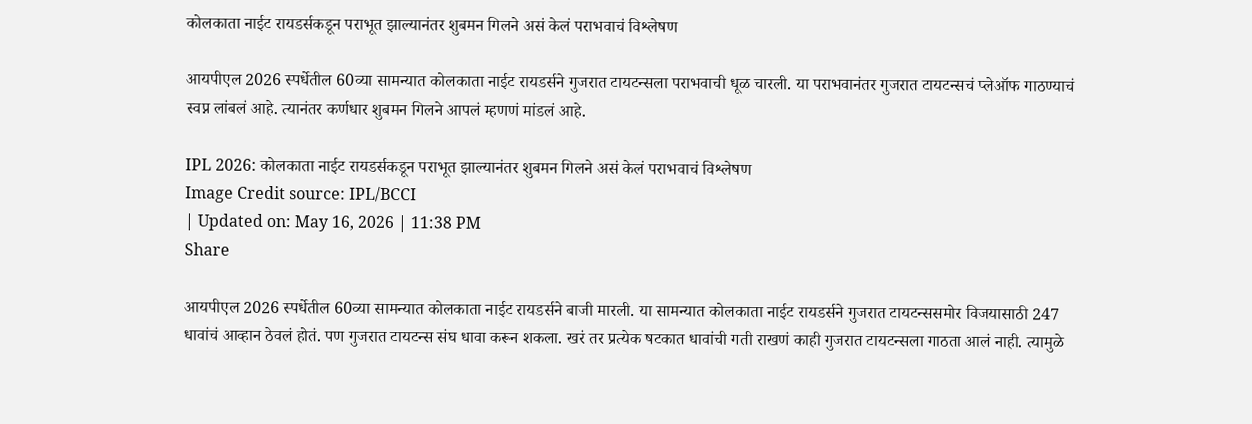कोलकाता नाईट रायडर्सकडून पराभूत झाल्यानंतर शुबमन गिलने असं केलं पराभवाचं विश्लेषण

आयपीएल 2026 स्पर्धेतील 60व्या सामन्यात कोलकाता नाईट रायडर्सने गुजरात टायटन्सला पराभवाची धूळ चारली. या पराभवानंतर गुजरात टायटन्सचं प्लेऑफ गाठण्याचं स्वप्न लांबलं आहे. त्यानंतर कर्णधार शुबमन गिलने आपलं म्हणणं मांडलं आहे.

IPL 2026: कोलकाता नाईट रायडर्सकडून पराभूत झाल्यानंतर शुबमन गिलने असं केलं पराभवाचं विश्लेषण
Image Credit source: IPL/BCCI
| Updated on: May 16, 2026 | 11:38 PM
Share

आयपीएल 2026 स्पर्धेतील 60व्या सामन्यात कोलकाता नाईट रायडर्सने बाजी मारली. या सामन्यात कोलकाता नाईट रायडर्सने गुजरात टायटन्ससमोर विजयासाठी 247 धावांचं आव्हान ठेवलं होतं. पण गुजरात टायटन्स संघ धावा करून शकला. खरं तर प्रत्येक षटकात धावांची गती राखणं काही गुजरात टायटन्सला गाठता आलं नाही. त्यामुळे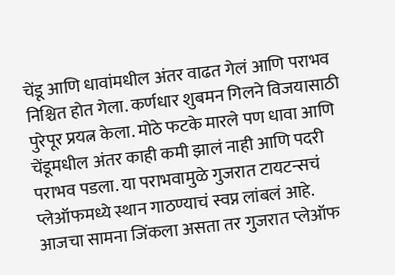चेंडू आणि धावांमधील अंतर वाढत गेलं आणि पराभव निश्चित होत गेला. कर्णधार शुबमन गिलने विजयासाठी पुरेपूर प्रयत्न केला. मोठे फटके मारले पण धावा आणि चेंडूमधील अंतर काही कमी झालं नाही आणि पदरी पराभव पडला. या पराभवामुळे गुजरात टायटन्सचं प्लेऑफमध्ये स्थान गाठण्याचं स्वप्न लांबलं आहे. आजचा सामना जिंकला असता तर गुजरात प्लेऑफ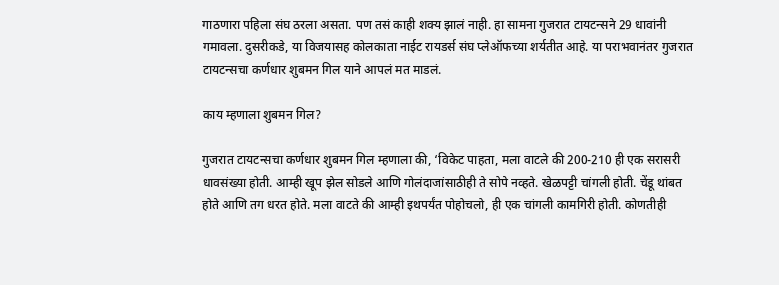गाठणारा पहिला संघ ठरला असता. पण तसं काही शक्य झालं नाही. हा सामना गुजरात टायटन्सने 29 धावांनी गमावला. दुसरीकडे, या विजयासह कोलकाता नाईट रायडर्स संघ प्लेऑफच्या शर्यतीत आहे. या पराभवानंतर गुजरात टायटन्सचा कर्णधार शुबमन गिल याने आपलं मत माडलं.

काय म्हणाला शुबमन गिल?

गुजरात टायटन्सचा कर्णधार शुबमन गिल म्हणाला की, ‘विकेट पाहता, मला वाटले की 200-210 ही एक सरासरी धावसंख्या होती. आम्ही खूप झेल सोडले आणि गोलंदाजांसाठीही ते सोपे नव्हते. खेळपट्टी चांगली होती. चेंडू थांबत होते आणि तग धरत होते. मला वाटते की आम्ही इथपर्यंत पोहोचलो, ही एक चांगली कामगिरी होती. कोणतीही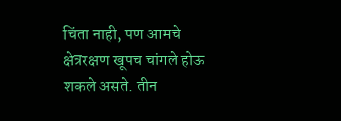चिंता नाही, पण आमचे क्षेत्ररक्षण खूपच चांगले होऊ शकले असते. तीन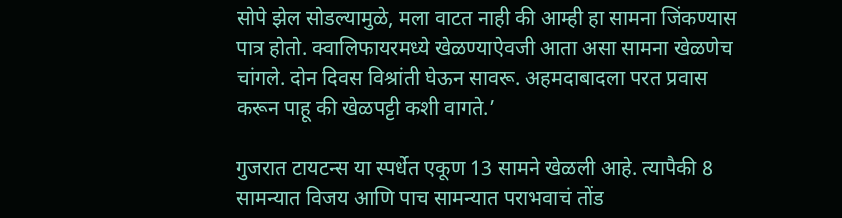सोपे झेल सोडल्यामुळे, मला वाटत नाही की आम्ही हा सामना जिंकण्यास पात्र होतो. क्वालिफायरमध्ये खेळण्याऐवजी आता असा सामना खेळणेच चांगले. दोन दिवस विश्रांती घेऊन सावरू. अहमदाबादला परत प्रवास करून पाहू की खेळपट्टी कशी वागते.’

गुजरात टायटन्स या स्पर्धेत एकूण 13 सामने खेळली आहे. त्यापैकी 8 सामन्यात विजय आणि पाच सामन्यात पराभवाचं तोंड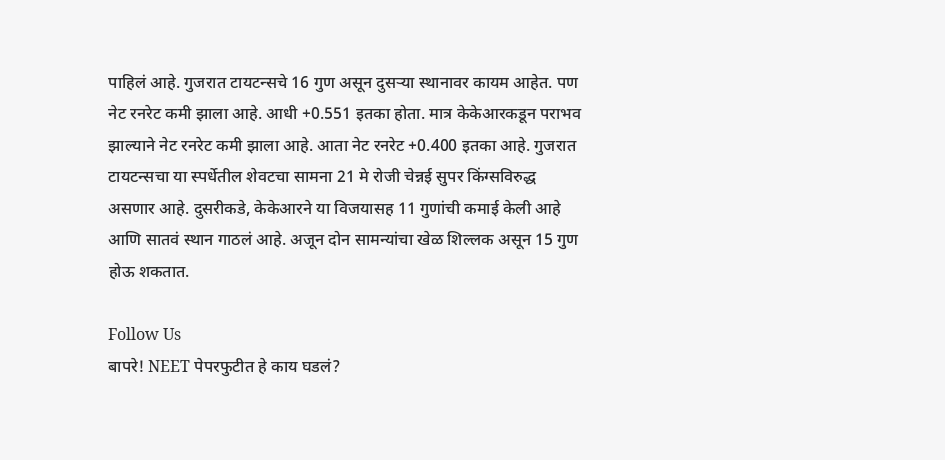पाहिलं आहे. गुजरात टायटन्सचे 16 गुण असून दुसऱ्या स्थानावर कायम आहेत. पण नेट रनरेट कमी झाला आहे. आधी +0.551 इतका होता. मात्र केकेआरकडून पराभव झाल्याने नेट रनरेट कमी झाला आहे. आता नेट रनरेट +0.400 इतका आहे. गुजरात टायटन्सचा या स्पर्धेतील शेवटचा सामना 21 मे रोजी चेन्नई सुपर किंग्सविरुद्ध असणार आहे. दुसरीकडे, केकेआरने या विजयासह 11 गुणांची कमाई केली आहे आणि सातवं स्थान गाठलं आहे. अजून दोन सामन्यांचा खेळ शिल्लक असून 15 गुण होऊ शकतात.

Follow Us
बापरे! NEET पेपरफुटीत हे काय घडलं?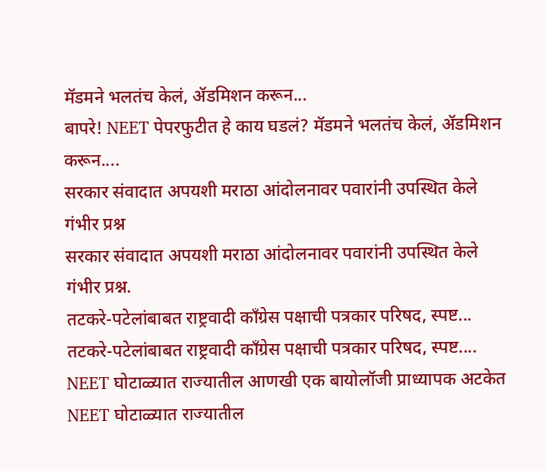मॅडमने भलतंच केलं, ॲडमिशन करून...
बापरे! NEET पेपरफुटीत हे काय घडलं? मॅडमने भलतंच केलं, ॲडमिशन करून....
सरकार संवादात अपयशी मराठा आंदोलनावर पवारांनी उपस्थित केले गंभीर प्रश्न
सरकार संवादात अपयशी मराठा आंदोलनावर पवारांनी उपस्थित केले गंभीर प्रश्न.
तटकरे-पटेलांबाबत राष्ट्रवादी कॉंग्रेस पक्षाची पत्रकार परिषद, स्पष्ट...
तटकरे-पटेलांबाबत राष्ट्रवादी कॉंग्रेस पक्षाची पत्रकार परिषद, स्पष्ट....
NEET घोटाळ्यात राज्यातील आणखी एक बायोलॉजी प्राध्यापक अटकेत
NEET घोटाळ्यात राज्यातील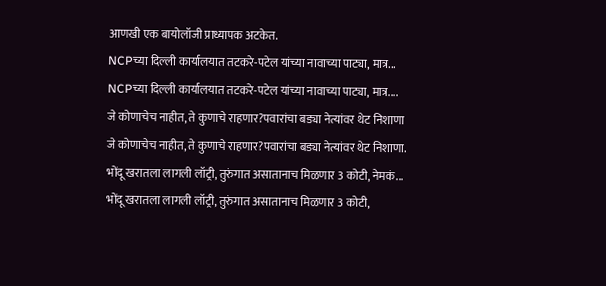आणखी एक बायोलॉजी प्राध्यापक अटकेत.
NCPच्या दिल्ली कार्यालयात तटकरे-पटेल यांच्या नावाच्या पाट्या, मात्र...
NCPच्या दिल्ली कार्यालयात तटकरे-पटेल यांच्या नावाच्या पाट्या, मात्र....
जे कोणाचेच नाहीत, ते कुणाचे राहणार?पवारांचा बड्या नेत्यांवर थेट निशाणा
जे कोणाचेच नाहीत, ते कुणाचे राहणार?पवारांचा बड्या नेत्यांवर थेट निशाणा.
भोंदू खरातला लागली लॉट्री, तुरुंगात असातानाच मिळणार 3 कोटी, नेमकं...
भोंदू खरातला लागली लॉट्री, तुरुंगात असातानाच मिळणार 3 कोटी,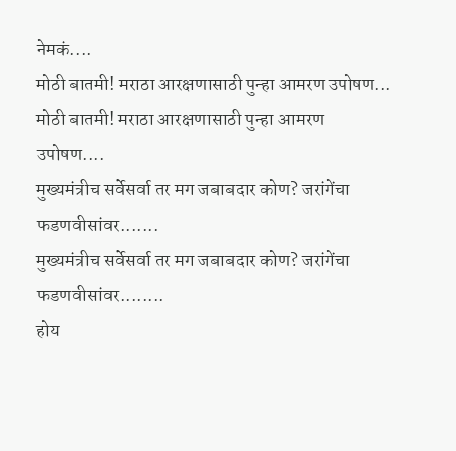नेमकं....
मोठी बातमी! मराठा आरक्षणासाठी पुन्हा आमरण उपोषण...
मोठी बातमी! मराठा आरक्षणासाठी पुन्हा आमरण उपोषण....
मुख्यमंत्रीच सर्वेसर्वा तर मग जबाबदार कोण? जरांगेंचा फडणवीसांवर.......
मुख्यमंत्रीच सर्वेसर्वा तर मग जबाबदार कोण? जरांगेंचा फडणवीसांवर........
होय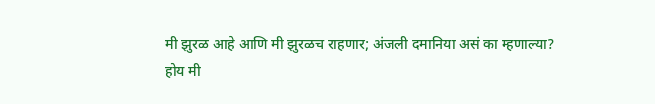मी झुरळ आहे आणि मी झुरळच राहणार; अंजली दमानिया असं का म्हणाल्या?
होय मी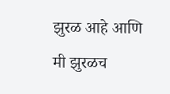झुरळ आहे आणि मी झुरळच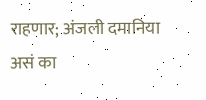राहणार; अंजली दमानिया असं का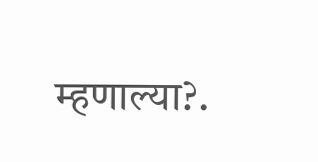म्हणाल्या?.